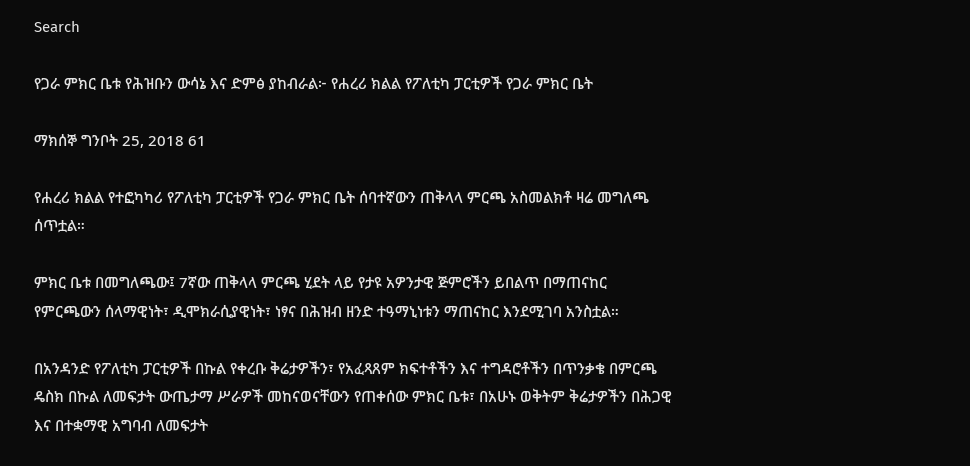Search

የጋራ ምክር ቤቱ የሕዝቡን ውሳኔ እና ድምፅ ያከብራል፦ የሐረሪ ክልል የፖለቲካ ፓርቲዎች የጋራ ምክር ቤት

ማክሰኞ ግንቦት 25, 2018 61

የሐረሪ ክልል የተፎካካሪ የፖለቲካ ፓርቲዎች የጋራ ምክር ቤት ሰባተኛውን ጠቅላላ ምርጫ አስመልክቶ ዛሬ መግለጫ ሰጥቷል።

ምክር ቤቱ በመግለጫው፤ 7ኛው ጠቅላላ ምርጫ ሂደት ላይ የታዩ አዎንታዊ ጅምሮችን ይበልጥ በማጠናከር የምርጫውን ሰላማዊነት፣ ዲሞክራሲያዊነት፣ ነፃና በሕዝብ ዘንድ ተዓማኒነቱን ማጠናከር እንደሚገባ አንስቷል።

በአንዳንድ የፖለቲካ ፓርቲዎች በኩል የቀረቡ ቅሬታዎችን፣ የአፈጻጸም ክፍተቶችን እና ተግዳሮቶችን በጥንቃቄ በምርጫ ዴስክ በኩል ለመፍታት ውጤታማ ሥራዎች መከናወናቸውን የጠቀሰው ምክር ቤቱ፣ በአሁኑ ወቅትም ቅሬታዎችን በሕጋዊ እና በተቋማዊ አግባብ ለመፍታት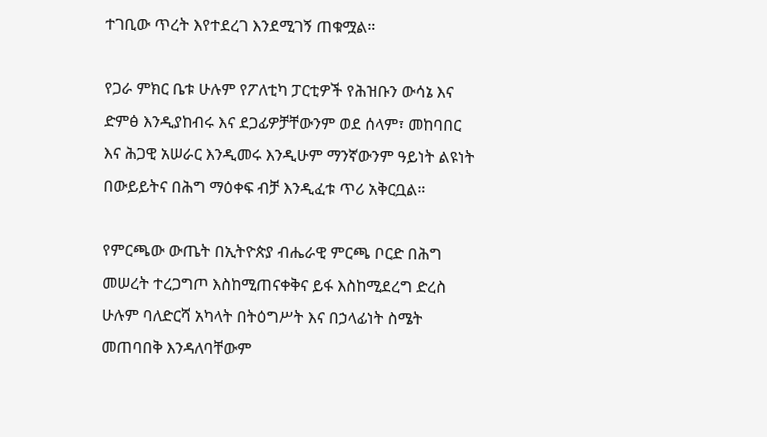ተገቢው ጥረት እየተደረገ እንደሚገኝ ጠቁሟል።

የጋራ ምክር ቤቱ ሁሉም የፖለቲካ ፓርቲዎች የሕዝቡን ውሳኔ እና ድምፅ እንዲያከብሩ እና ደጋፊዎቻቸውንም ወደ ሰላም፣ መከባበር እና ሕጋዊ አሠራር እንዲመሩ እንዲሁም ማንኛውንም ዓይነት ልዩነት በውይይትና በሕግ ማዕቀፍ ብቻ እንዲፈቱ ጥሪ አቅርቧል።

የምርጫው ውጤት በኢትዮጵያ ብሔራዊ ምርጫ ቦርድ በሕግ መሠረት ተረጋግጦ እስከሚጠናቀቅና ይፋ እስከሚደረግ ድረስ ሁሉም ባለድርሻ አካላት በትዕግሥት እና በኃላፊነት ስሜት መጠባበቅ እንዳለባቸውም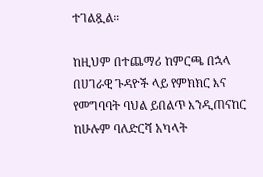ተገልጿል።

ከዚህም በተጨማሪ ከምርጫ በኋላ በሀገራዊ ጉዳዮች ላይ የምክክር እና የመግባባት ባህል ይበልጥ እንዲጠናከር ከሁሉም ባለድርሻ አካላት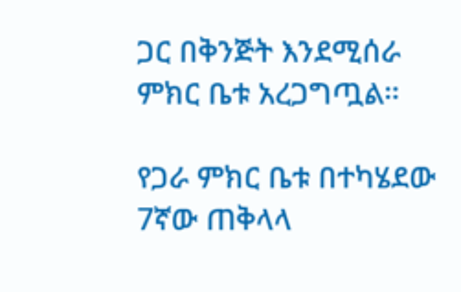ጋር በቅንጅት እንደሚሰራ ምክር ቤቱ አረጋግጧል።

የጋራ ምክር ቤቱ በተካሄደው 7ኛው ጠቅላላ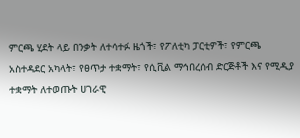ምርጫ ሂደት ላይ በንቃት ለተሳተፉ ዜጎች፣ የፖለቲካ ፓርቲዎች፣ የምርጫ አስተዳደር አካላት፣ የፀጥታ ተቋማት፣ የሲቪል ማኅበረሰብ ድርጅቶች እና የሚዲያ ተቋማት ለተወጡት ሀገራዊ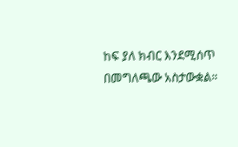ከፍ ያለ ክብር እንደሚሰጥ በመግለጫው አስታውቋል።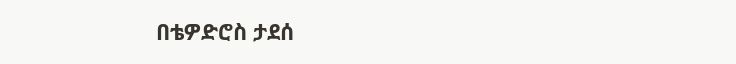በቴዎድሮስ ታደሰ